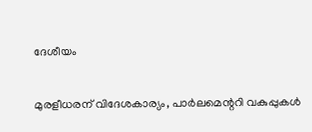ദേശീയം

മുരളീധരന് വിദേശകാര്യം, പാര്‍ലമെന്ററി വകുപ്പുകള്‍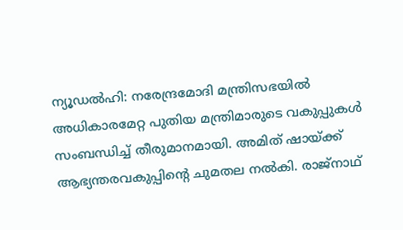ന്യൂഡല്‍ഹി: നരേന്ദ്രമോദി മന്ത്രിസഭയില്‍ അധികാരമേറ്റ പുതിയ മന്ത്രിമാരുടെ വകുപ്പുകള്‍ സംബന്ധിച്ച് തീരുമാനമായി. അമിത് ഷായ്ക്ക് ആഭ്യന്തരവകുപ്പിന്റെ ചുമതല നല്‍കി. രാജ്നാഥ്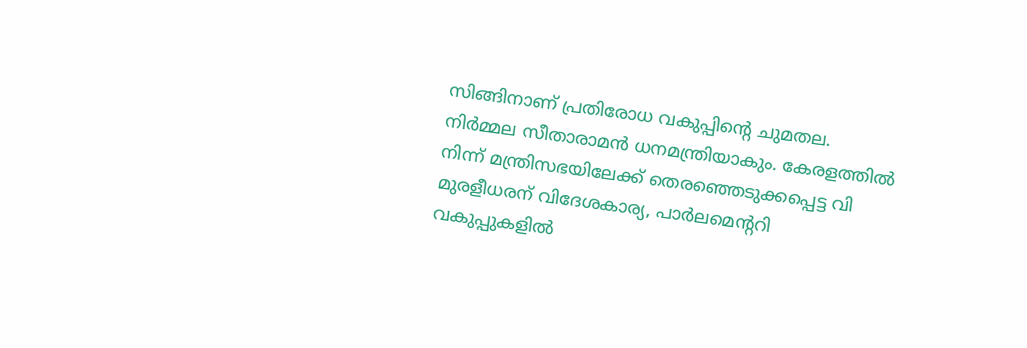സിങ്ങിനാണ് പ്രതിരോധ വകുപ്പിന്റെ ചുമതല. നിര്‍മ്മല സീതാരാമന്‍ ധനമന്ത്രിയാകും. കേരളത്തില്‍ നിന്ന് മന്ത്രിസഭയിലേക്ക് തെരഞ്ഞെടുക്കപ്പെട്ട വി മുരളീധരന് വിദേശകാര്യ, പാര്‍ലമെന്ററി വകുപ്പുകളില്‍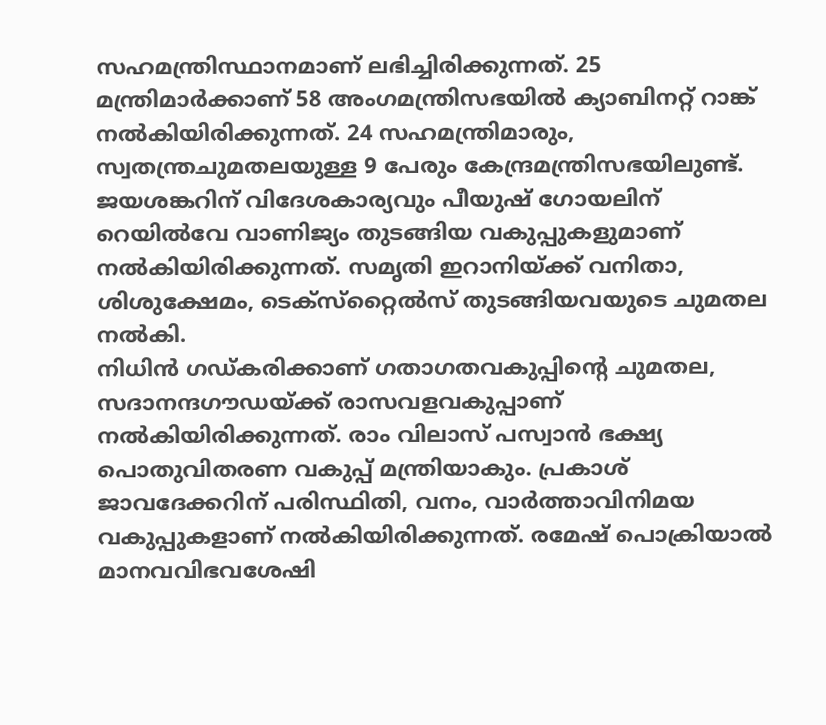സഹമന്ത്രിസ്ഥാനമാണ് ലഭിച്ചിരിക്കുന്നത്. 25 മന്ത്രിമാര്‍ക്കാണ് 58 അംഗമന്ത്രിസഭയില്‍ ക്യാബിനറ്റ് റാങ്ക് നല്‍കിയിരിക്കുന്നത്. 24 സഹമന്ത്രിമാരും, സ്വതന്ത്രചുമതലയുള്ള 9 പേരും കേന്ദ്രമന്ത്രിസഭയിലുണ്ട്.
ജയശങ്കറിന് വിദേശകാര്യവും പീയുഷ് ഗോയലിന് റെയില്‍വേ വാണിജ്യം തുടങ്ങിയ വകുപ്പുകളുമാണ് നല്‍കിയിരിക്കുന്നത്. സമൃതി ഇറാനിയ്ക്ക് വനിതാ, ശിശുക്ഷേമം, ടെക്സ്‌റ്റൈല്‍സ് തുടങ്ങിയവയുടെ ചുമതല നല്‍കി.
നിധിന്‍ ഗഡ്കരിക്കാണ് ഗതാഗതവകുപ്പിന്റെ ചുമതല, സദാനന്ദഗൗഡയ്ക്ക് രാസവളവകുപ്പാണ് നല്‍കിയിരിക്കുന്നത്. രാം വിലാസ് പസ്വാന്‍ ഭക്ഷ്യ പൊതുവിതരണ വകുപ്പ് മന്ത്രിയാകും. പ്രകാശ് ജാവദേക്കറിന് പരിസ്ഥിതി, വനം, വാര്‍ത്താവിനിമയ വകുപ്പുകളാണ് നല്‍കിയിരിക്കുന്നത്. രമേഷ് പൊക്രിയാല്‍ മാനവവിഭവശേഷി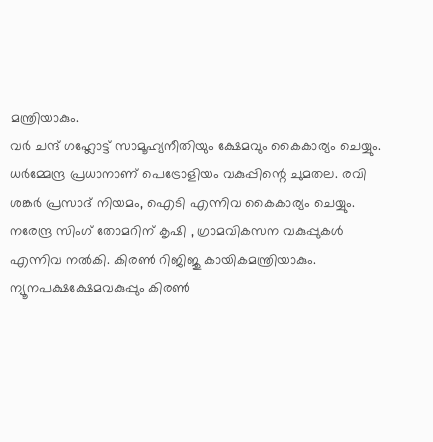മന്ത്രിയാകും.
വര്‍ ചന്ദ് ഗഹ്ലോട്ട് സാമൂഹ്യനീതിയും ക്ഷേമവും കൈകാര്യം ചെയ്യും. ധര്‍മ്മേന്ദ്ര പ്രധാനാണ് പെട്രോളിയം വകുപ്പിന്റെ ചുമതല. രവി ശങ്കര്‍ പ്രസാദ് നിയമം, ഐടി എന്നിവ കൈകാര്യം ചെയ്യും.
നരേന്ദ്ര സിംഗ് തോമറിന് കൃഷി , ഗ്രാമവികസന വകുപ്പുകള്‍ എന്നിവ നല്‍കി. കിരണ്‍ റിജിജു കായികമന്ത്രിയാകും. ന്യൂനപക്ഷക്ഷേമവകുപ്പും കിരണ്‍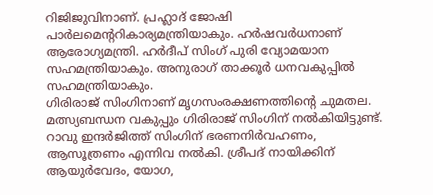റിജിജുവിനാണ്. പ്രഹ്ലാദ് ജോഷി പാര്‍ലമെന്ററികാര്യമന്ത്രിയാകും. ഹര്‍ഷവര്‍ധനാണ് ആരോഗ്യമന്ത്രി. ഹര്‍ദീപ് സിംഗ് പുരി വ്യോമയാന സഹമന്ത്രിയാകും. അനുരാഗ് താക്കൂര്‍ ധനവകുപ്പില്‍ സഹമന്ത്രിയാകും.
ഗിരിരാജ് സിംഗിനാണ് മൃഗസംരക്ഷണത്തിന്റെ ചുമതല. മത്സ്യബന്ധന വകുപ്പും ഗിരിരാജ് സിംഗിന് നല്‍കിയിട്ടുണ്ട്. റാവു ഇന്ദര്‍ജിത്ത് സിംഗിന് ഭരണനിര്‍വഹണം, ആസൂത്രണം എന്നിവ നല്‍കി. ശ്രീപദ് നായിക്കിന് ആയുര്‍വേദം, യോഗ,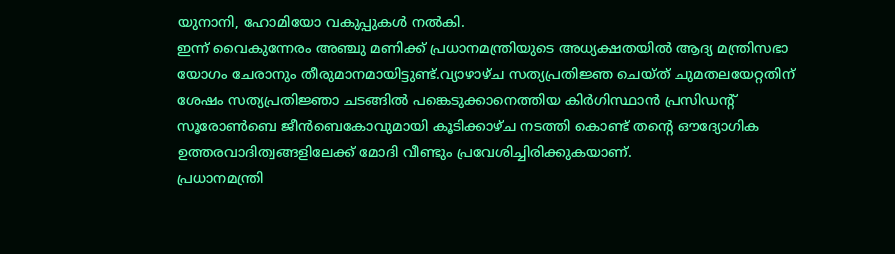യുനാനി, ഹോമിയോ വകുപ്പുകള്‍ നല്‍കി.
ഇന്ന് വൈകുന്നേരം അഞ്ചു മണിക്ക് പ്രധാനമന്ത്രിയുടെ അധ്യക്ഷതയില്‍ ആദ്യ മന്ത്രിസഭാ യോഗം ചേരാനും തീരുമാനമായിട്ടുണ്ട്.വ്യാഴാഴ്ച സത്യപ്രതിജ്ഞ ചെയ്ത് ചുമതലയേറ്റതിന് ശേഷം സത്യപ്രതിജ്ഞാ ചടങ്ങില്‍ പങ്കെടുക്കാനെത്തിയ കിര്‍ഗിസ്ഥാന്‍ പ്രസിഡന്റ് സൂരോണ്‍ബെ ജീന്‍ബെകോവുമായി കൂടിക്കാഴ്ച നടത്തി കൊണ്ട് തന്റെ ഔദ്യോഗിക ഉത്തരവാദിത്വങ്ങളിലേക്ക് മോദി വീണ്ടും പ്രവേശിച്ചിരിക്കുകയാണ്.
പ്രധാനമന്ത്രി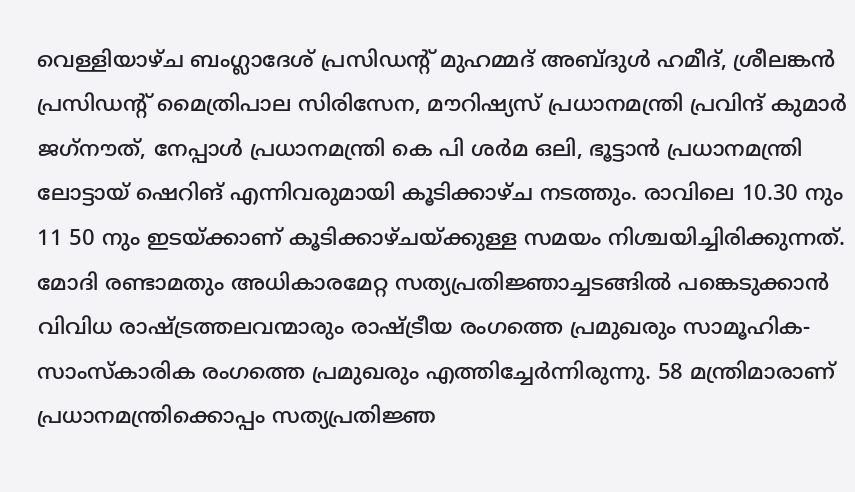വെള്ളിയാഴ്ച ബംഗ്ലാദേശ് പ്രസിഡന്റ് മുഹമ്മദ് അബ്ദുള്‍ ഹമീദ്, ശ്രീലങ്കന്‍ പ്രസിഡന്റ് മൈത്രിപാല സിരിസേന, മൗറിഷ്യസ് പ്രധാനമന്ത്രി പ്രവിന്ദ് കുമാര്‍ ജഗ്‌നൗത്, നേപ്പാള്‍ പ്രധാനമന്ത്രി കെ പി ശര്‍മ ഒലി, ഭൂട്ടാന്‍ പ്രധാനമന്ത്രി ലോട്ടായ് ഷെറിങ് എന്നിവരുമായി കൂടിക്കാഴ്ച നടത്തും. രാവിലെ 10.30 നും 11 50 നും ഇടയ്ക്കാണ് കൂടിക്കാഴ്ചയ്ക്കുള്ള സമയം നിശ്ചയിച്ചിരിക്കുന്നത്.
മോദി രണ്ടാമതും അധികാരമേറ്റ സത്യപ്രതിജ്ഞാച്ചടങ്ങില്‍ പങ്കെടുക്കാന്‍ വിവിധ രാഷ്ട്രത്തലവന്മാരും രാഷ്ട്രീയ രംഗത്തെ പ്രമുഖരും സാമൂഹിക-സാംസ്‌കാരിക രംഗത്തെ പ്രമുഖരും എത്തിച്ചേര്‍ന്നിരുന്നു. 58 മന്ത്രിമാരാണ് പ്രധാനമന്ത്രിക്കൊപ്പം സത്യപ്രതിജ്ഞ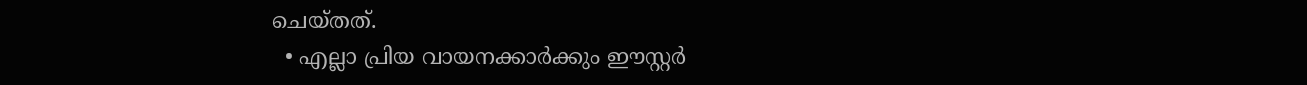ചെയ്തത്.
  • എല്ലാ പ്രിയ വായനക്കാര്‍ക്കും ഈസ്റ്റര്‍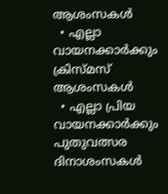ആശംസകള്‍
  • എല്ലാ വായനക്കാര്‍ക്കും ക്രിസ്മസ് ആശംസകള്‍
  • എല്ലാ പ്രിയ വായനക്കാര്‍ക്കും പുതുവത്സര ദിനാശംസകള്‍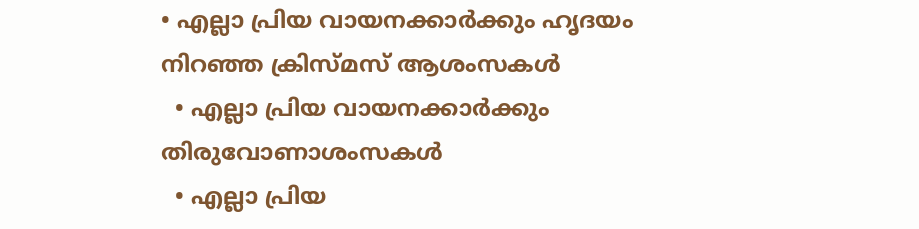• എല്ലാ പ്രിയ വായനക്കാര്‍ക്കും ഹൃദയം നിറഞ്ഞ ക്രിസ്മസ് ആശംസകള്‍
  • എല്ലാ പ്രിയ വായനക്കാര്‍ക്കും തിരുവോണാശംസകൾ
  • എല്ലാ പ്രിയ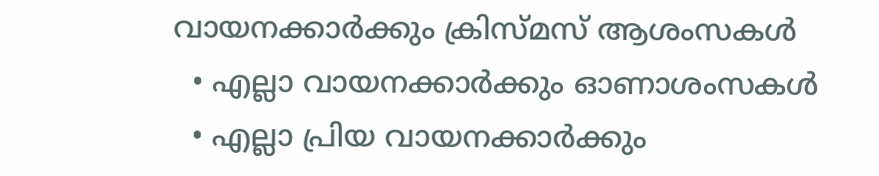വായനക്കാര്‍ക്കും ക്രിസ്മസ് ആശംസകള്‍
  • എല്ലാ വായനക്കാര്‍ക്കും ഓണാശംസകള്‍
  • എല്ലാ പ്രിയ വായനക്കാര്‍ക്കും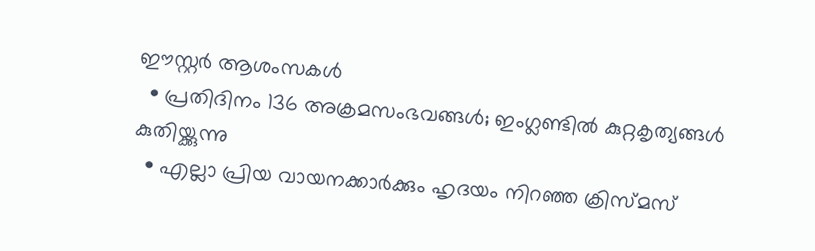ഈസ്റ്റര്‍ ആശംസകള്‍
  • പ്രതിദിനം 136 അക്രമസംഭവങ്ങള്‍; ഇംഗ്ലണ്ടില്‍ കുറ്റകൃത്യങ്ങള്‍ കുതിയ്ക്കുന്നു
  • എല്ലാ പ്രിയ വായനക്കാര്‍ക്കും ഹൃദയം നിറഞ്ഞ ക്രിസ്മസ്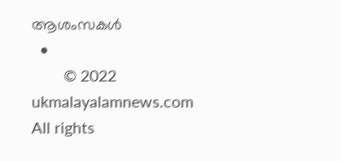ആശംസകള്‍
  •
        © 2022 ukmalayalamnews.com All rights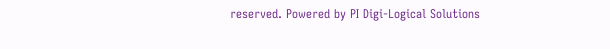reserved. Powered by PI Digi-Logical Solutions